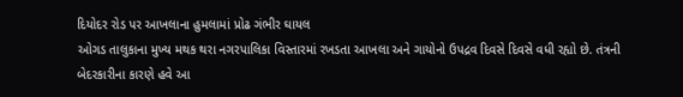દિયોદર રોડ પર આખલાના હુમલામાં પ્રોઢ ગંભીર ઘાયલ
ઓગડ તાલુકાના મુખ્ય મથક થરા નગરપાલિકા વિસ્તારમાં રખડતા આખલા અને ગાયોનો ઉપદ્રવ દિવસે દિવસે વધી રહ્યો છે. તંત્રની બેદરકારીના કારણે હવે આ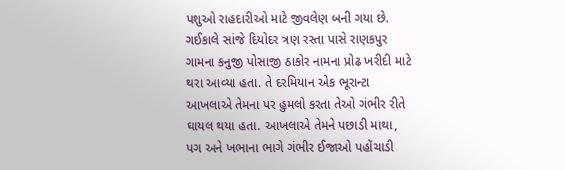પશુઓ રાહદારીઓ માટે જીવલેણ બની ગયા છે.
ગઈકાલે સાંજે દિયોદર ત્રણ રસ્તા પાસે રાણકપુર ગામના કનુજી પોસાજી ઠાકોર નામના પ્રોઢ ખરીદી માટે થરા આવ્યા હતા. તે દરમિયાન એક ભૂરાન્ટા આખલાએ તેમના પર હુમલો કરતા તેઓ ગંભીર રીતે ઘાયલ થયા હતા. આખલાએ તેમને પછાડી માથા, પગ અને ખભાના ભાગે ગંભીર ઈજાઓ પહોંચાડી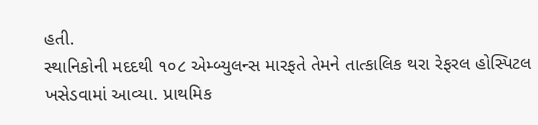હતી.
સ્થાનિકોની મદદથી ૧૦૮ એમ્બ્યુલન્સ મારફતે તેમને તાત્કાલિક થરા રેફરલ હોસ્પિટલ ખસેડવામાં આવ્યા. પ્રાથમિક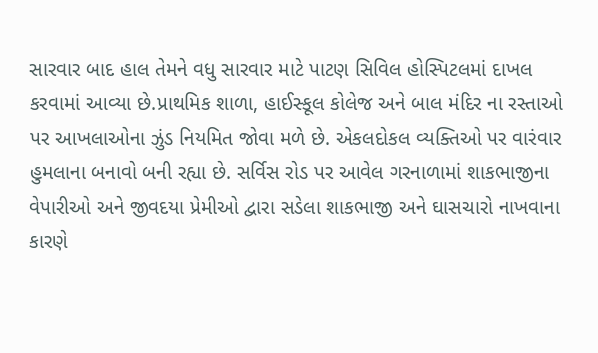સારવાર બાદ હાલ તેમને વધુ સારવાર માટે પાટણ સિવિલ હોસ્પિટલમાં દાખલ કરવામાં આવ્યા છે.પ્રાથમિક શાળા, હાઈસ્કૂલ કોલેજ અને બાલ મંદિર ના રસ્તાઓ પર આખલાઓના ઝુંડ નિયમિત જોવા મળે છે. એકલદોકલ વ્યક્તિઓ પર વારંવાર હુમલાના બનાવો બની રહ્યા છે. સર્વિસ રોડ પર આવેલ ગરનાળામાં શાકભાજીના વેપારીઓ અને જીવદયા પ્રેમીઓ દ્વારા સડેલા શાકભાજી અને ઘાસચારો નાખવાના કારણે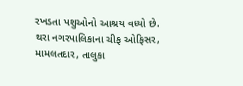રખડતા પશુઓનો આશ્રય વધ્યો છે.
થરા નગરપાલિકાના ચીફ ઓફિસર, મામલતદાર, તાલુકા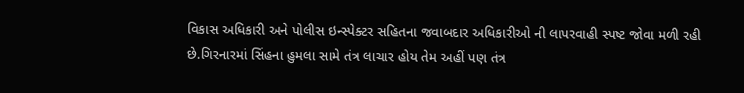વિકાસ અધિકારી અને પોલીસ ઇન્સ્પેક્ટર સહિતના જવાબદાર અધિકારીઓ ની લાપરવાહી સ્પષ્ટ જોવા મળી રહી છે.ગિરનારમાં સિંહના હુમલા સામે તંત્ર લાચાર હોય તેમ અહીં પણ તંત્ર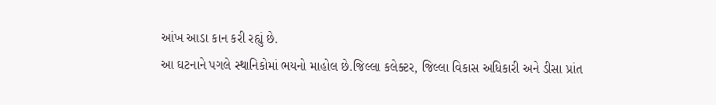આંખ આડા કાન કરી રહ્યું છે.
આ ઘટનાને પગલે સ્થાનિકોમાં ભયનો માહોલ છે.જિલ્લા કલેક્ટર, જિલ્લા વિકાસ અધિકારી અને ડીસા પ્રાંત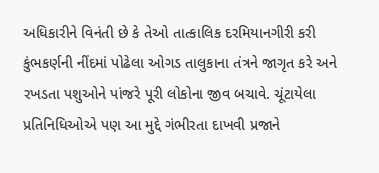અધિકારીને વિનંતી છે કે તેઓ તાત્કાલિક દરમિયાનગીરી કરી કુંભકર્ણની નીંદમાં પોઢેલા ઓગડ તાલુકાના તંત્રને જાગૃત કરે અને રખડતા પશુઓને પાંજરે પૂરી લોકોના જીવ બચાવે. ચૂંટાયેલા પ્રતિનિધિઓએ પણ આ મુદ્દે ગંભીરતા દાખવી પ્રજાને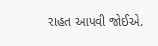રાહત આપવી જોઈએ.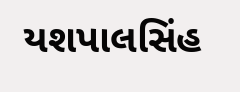યશપાલસિંહ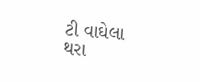ટી વાઘેલા થરા